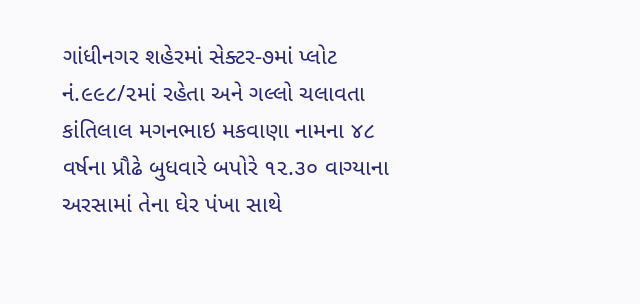ગાંધીનગર શહેરમાં સેક્ટર-૭માં પ્લોટ નં.૯૯૮/૨માં રહેતા અને ગલ્લો ચલાવતા કાંતિલાલ મગનભાઇ મકવાણા નામના ૪૮ વર્ષના પ્રૌઢે બુધવારે બપોરે ૧૨.૩૦ વાગ્યાના અરસામાં તેના ઘેર પંખા સાથે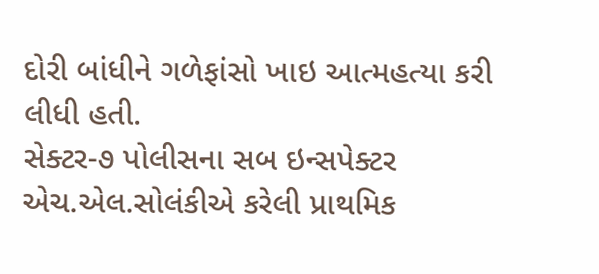દોરી બાંધીને ગળેફાંસો ખાઇ આત્મહત્યા કરી લીધી હતી.
સેક્ટર-૭ પોલીસના સબ ઇન્સપેક્ટર એચ.એલ.સોલંકીએ કરેલી પ્રાથમિક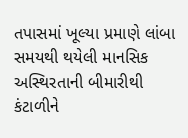તપાસમાં ખૂલ્યા પ્રમાણે લાંબા સમયથી થયેલી માનસિક અસ્થિરતાની બીમારીથી કંટાળીને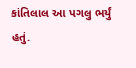કાંતિલાલ આ પગલુ ભર્યું હતું.